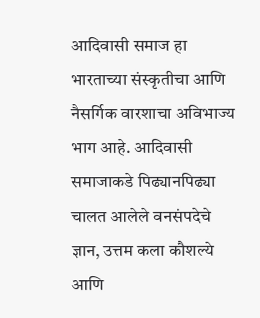आदिवासी समाज हा भारताच्या संस्कृतीचा आणि नैसर्गिक वारशाचा अविभाज्य भाग आहे. आदिवासी समाजाकडे पिढ्यानपिढ्या चालत आलेले वनसंपदेचे ज्ञान, उत्तम कला कौशल्ये आणि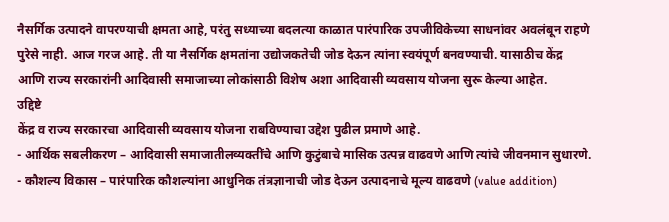नैसर्गिक उत्पादने वापरण्याची क्षमता आहे, परंतु सध्याच्या बदलत्या काळात पारंपारिक उपजीविकेच्या साधनांवर अवलंबून राहणे पुरेसे नाही. आज गरज आहे. ती या नैसर्गिक क्षमतांना उद्योजकतेची जोड देऊन त्यांना स्वयंपूर्ण बनवण्याची. यासाठीच केंद्र आणि राज्य सरकारांनी आदिवासी समाजाच्या लोकांसाठी विशेष अशा आदिवासी व्यवसाय योजना सुरू केल्या आहेत.
उद्दिष्टे
केंद्र व राज्य सरकारचा आदिवासी व्यवसाय योजना राबविण्याचा उद्देश पुढील प्रमाणे आहे.
- आर्थिक सबलीकरण – आदिवासी समाजातीलव्यक्तींचे आणि कुटुंबाचे मासिक उत्पन्न वाढवणे आणि त्यांचे जीवनमान सुधारणे.
- कौशल्य विकास – पारंपारिक कौशल्यांना आधुनिक तंत्रज्ञानाची जोड देऊन उत्पादनाचे मूल्य वाढवणे (value addition)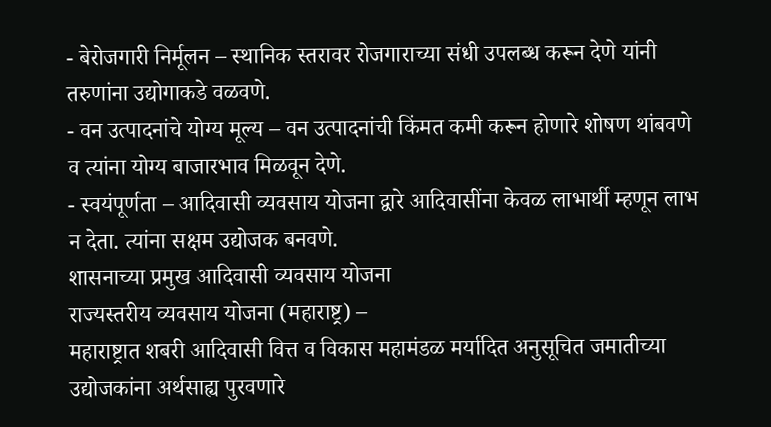- बेरोजगारी निर्मूलन – स्थानिक स्तरावर रोजगाराच्या संधी उपलब्ध करून देणे यांनी तरुणांना उद्योगाकडे वळवणे.
- वन उत्पादनांचे योग्य मूल्य – वन उत्पादनांची किंमत कमी करून होणारे शोषण थांबवणे व त्यांना योग्य बाजारभाव मिळवून देणे.
- स्वयंपूर्णता – आदिवासी व्यवसाय योजना द्वारे आदिवासींना केवळ लाभार्थी म्हणून लाभ न देता. त्यांना सक्षम उद्योजक बनवणे.
शासनाच्या प्रमुख आदिवासी व्यवसाय योजना
राज्यस्तरीय व्यवसाय योजना (महाराष्ट्र) –
महाराष्ट्रात शबरी आदिवासी वित्त व विकास महामंडळ मर्यादित अनुसूचित जमातीच्या उद्योजकांना अर्थसाह्य पुरवणारे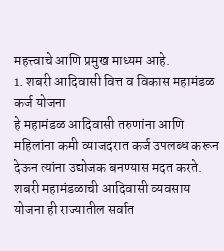महत्त्वाचे आणि प्रमुख माध्यम आहे.
1. शबरी आदिवासी वित्त व विकास महामंडळ कर्ज योजना
हे महामंडळ आदिवासी तरुणांना आणि महिलांना कमी व्याजदरात कर्ज उपलब्ध करून देऊन त्यांना उद्योजक बनण्यास मदत करते. शबरी महामंडळाची आदिवासी व्यवसाय योजना ही राज्यातील सर्वात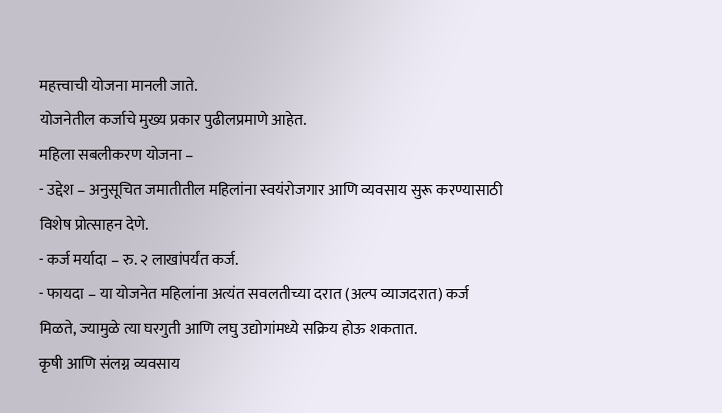महत्त्वाची योजना मानली जाते.
योजनेतील कर्जाचे मुख्य प्रकार पुढीलप्रमाणे आहेत.
महिला सबलीकरण योजना –
- उद्देश – अनुसूचित जमातीतील महिलांना स्वयंरोजगार आणि व्यवसाय सुरू करण्यासाठी विशेष प्रोत्साहन देणे.
- कर्ज मर्यादा – रु. २ लाखांपर्यंत कर्ज.
- फायदा – या योजनेत महिलांना अत्यंत सवलतीच्या दरात (अल्प व्याजदरात) कर्ज मिळते, ज्यामुळे त्या घरगुती आणि लघु उद्योगांमध्ये सक्रिय होऊ शकतात.
कृषी आणि संलग्न व्यवसाय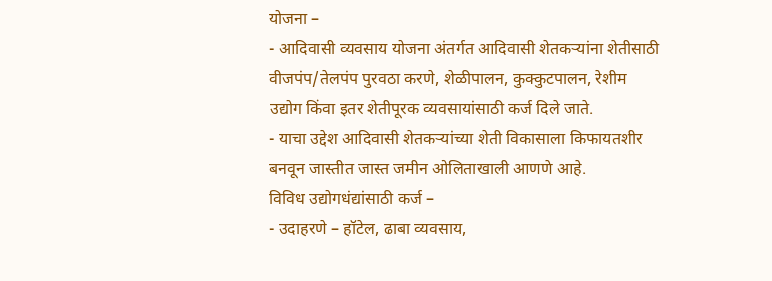योजना –
- आदिवासी व्यवसाय योजना अंतर्गत आदिवासी शेतकऱ्यांना शेतीसाठी वीजपंप/तेलपंप पुरवठा करणे, शेळीपालन, कुक्कुटपालन, रेशीम उद्योग किंवा इतर शेतीपूरक व्यवसायांसाठी कर्ज दिले जाते.
- याचा उद्देश आदिवासी शेतकऱ्यांच्या शेती विकासाला किफायतशीर बनवून जास्तीत जास्त जमीन ओलिताखाली आणणे आहे.
विविध उद्योगधंद्यांसाठी कर्ज –
- उदाहरणे – हॉटेल, ढाबा व्यवसाय,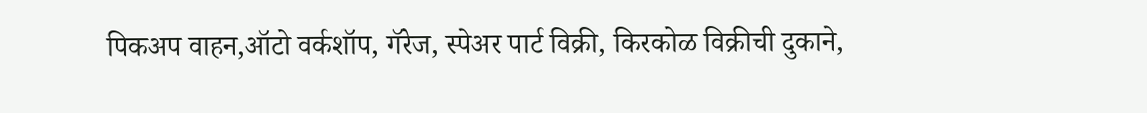पिकअप वाहन,ऑटो वर्कशॉप, गॅरेज, स्पेअर पार्ट विक्री, किरकोळ विक्रीची दुकाने,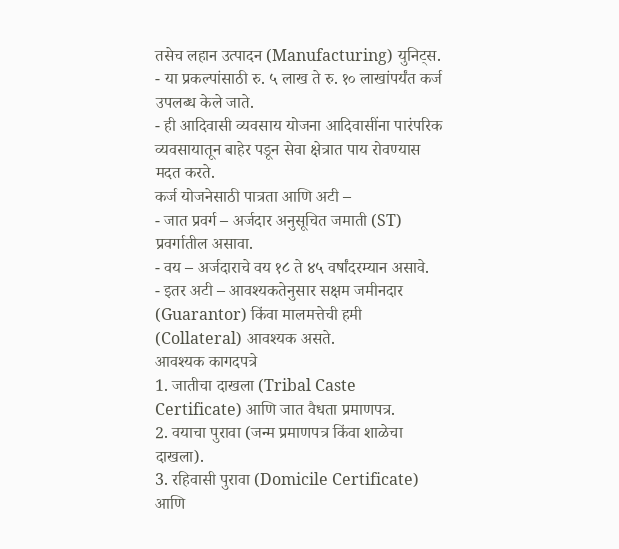तसेच लहान उत्पादन (Manufacturing) युनिट्स.
- या प्रकल्पांसाठी रु. ५ लाख ते रु. १० लाखांपर्यंत कर्ज उपलब्ध केले जाते.
- ही आदिवासी व्यवसाय योजना आदिवासींना पारंपरिक व्यवसायातून बाहेर पडून सेवा क्षेत्रात पाय रोवण्यास मदत करते.
कर्ज योजनेसाठी पात्रता आणि अटी –
- जात प्रवर्ग – अर्जदार अनुसूचित जमाती (ST) प्रवर्गातील असावा.
- वय – अर्जदाराचे वय १८ ते ४५ वर्षांदरम्यान असावे.
- इतर अटी – आवश्यकतेनुसार सक्षम जमीनदार (Guarantor) किंवा मालमत्तेची हमी (Collateral) आवश्यक असते.
आवश्यक कागदपत्रे
1. जातीचा दाखला (Tribal Caste Certificate) आणि जात वैधता प्रमाणपत्र.
2. वयाचा पुरावा (जन्म प्रमाणपत्र किंवा शाळेचा दाखला).
3. रहिवासी पुरावा (Domicile Certificate) आणि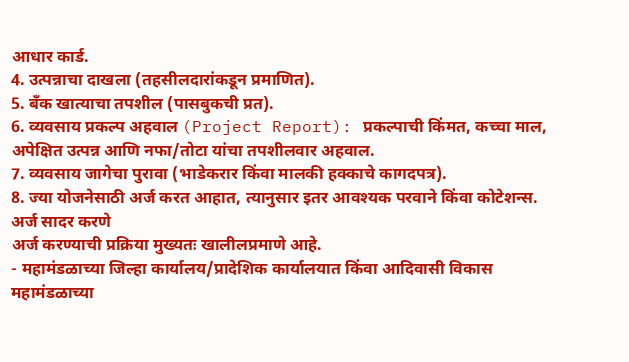आधार कार्ड.
4. उत्पन्नाचा दाखला (तहसीलदारांकडून प्रमाणित).
5. बँक खात्याचा तपशील (पासबुकची प्रत).
6. व्यवसाय प्रकल्प अहवाल (Project Report): प्रकल्पाची किंमत, कच्चा माल, अपेक्षित उत्पन्न आणि नफा/तोटा यांचा तपशीलवार अहवाल.
7. व्यवसाय जागेचा पुरावा (भाडेकरार किंवा मालकी हक्काचे कागदपत्र).
8. ज्या योजनेसाठी अर्ज करत आहात, त्यानुसार इतर आवश्यक परवाने किंवा कोटेशन्स.
अर्ज सादर करणे
अर्ज करण्याची प्रक्रिया मुख्यतः खालीलप्रमाणे आहे.
- महामंडळाच्या जिल्हा कार्यालय/प्रादेशिक कार्यालयात किंवा आदिवासी विकास महामंडळाच्या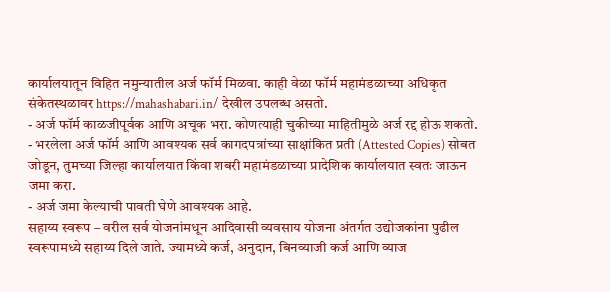कार्यालयातून विहित नमुन्यातील अर्ज फॉर्म मिळवा. काही वेळा फॉर्म महामंडळाच्या अधिकृत संकेतस्थळावर https://mahashabari.in/ देखील उपलब्ध असतो.
- अर्ज फॉर्म काळजीपूर्वक आणि अचूक भरा. कोणत्याही चुकीच्या माहितीमुळे अर्ज रद्द होऊ शकतो.
- भरलेला अर्ज फॉर्म आणि आवश्यक सर्व कागदपत्रांच्या साक्षांकित प्रती (Attested Copies) सोबत जोडून, तुमच्या जिल्हा कार्यालयात किंवा शबरी महामंडळाच्या प्रादेशिक कार्यालयात स्वतः जाऊन जमा करा.
- अर्ज जमा केल्याची पावती घेणे आवश्यक आहे.
सहाय्य स्वरूप – वरील सर्व योजनांमधून आदिवासी व्यवसाय योजना अंतर्गत उद्योजकांना पुढील स्वरूपामध्ये सहाय्य दिले जाते. ज्यामध्ये कर्ज, अनुदान, बिनव्याजी कर्ज आणि व्याज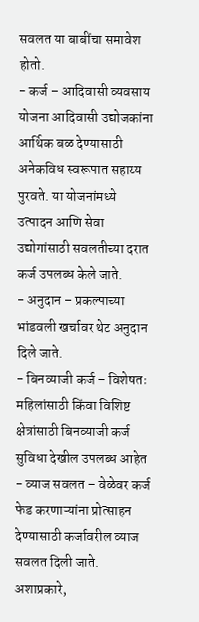सवलत या बाबींचा समावेश होतो.
- कर्ज – आदिवासी व्यवसाय योजना आदिवासी उद्योजकांना आर्थिक बळ देण्यासाठी अनेकविध स्वरूपात सहाय्य पुरवते. या योजनांमध्ये उत्पादन आणि सेवा उद्योगांसाठी सवलतीच्या दरात कर्ज उपलब्ध केले जाते.
- अनुदान – प्रकल्पाच्या भांडवली खर्चावर थेट अनुदान दिले जाते.
- बिनव्याजी कर्ज – विशेषतः महिलांसाठी किंवा विशिष्ट क्षेत्रांसाठी बिनव्याजी कर्ज सुविधा देखील उपलब्ध आहेत
- व्याज सवलत – वेळेवर कर्ज फेड करणाऱ्यांना प्रोत्साहन देण्यासाठी कर्जावरील व्याज सवलत दिली जाते.
अशाप्रकारे,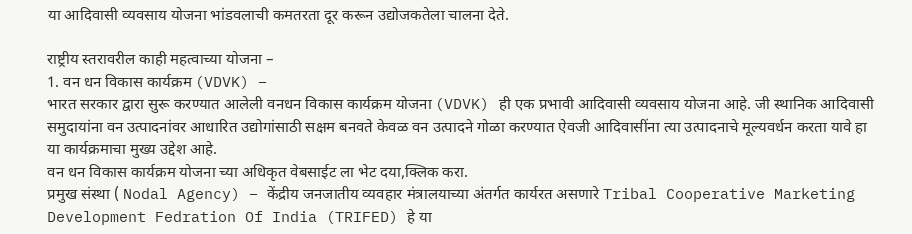या आदिवासी व्यवसाय योजना भांडवलाची कमतरता दूर करून उद्योजकतेला चालना देते.

राष्ट्रीय स्तरावरील काही महत्वाच्या योजना –
1. वन धन विकास कार्यक्रम (VDVK) –
भारत सरकार द्वारा सुरू करण्यात आलेली वनधन विकास कार्यक्रम योजना (VDVK) ही एक प्रभावी आदिवासी व्यवसाय योजना आहे. जी स्थानिक आदिवासी समुदायांना वन उत्पादनांवर आधारित उद्योगांसाठी सक्षम बनवते केवळ वन उत्पादने गोळा करण्यात ऐवजी आदिवासींना त्या उत्पादनाचे मूल्यवर्धन करता यावे हा या कार्यक्रमाचा मुख्य उद्देश आहे.
वन धन विकास कार्यक्रम योजना च्या अधिकृत वेबसाईट ला भेट दया,क्लिक करा.
प्रमुख संस्था ( Nodal Agency) – केंद्रीय जनजातीय व्यवहार मंत्रालयाच्या अंतर्गत कार्यरत असणारे Tribal Cooperative Marketing Development Fedration Of India (TRIFED) हे या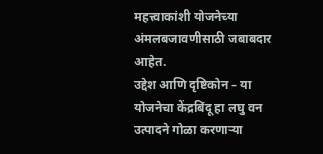महत्त्वाकांशी योजनेच्या अंमलबजावणीसाठी जबाबदार आहेत.
उद्देश आणि दृष्टिकोन – या योजनेचा केंद्रबिंदू हा लघु वन उत्पादने गोळा करणाऱ्या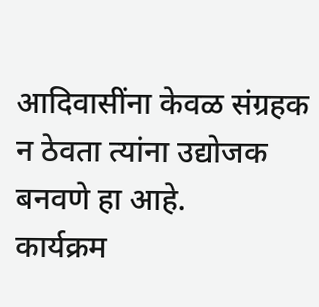आदिवासींना केवळ संग्रहक न ठेवता त्यांना उद्योजक बनवणे हा आहे.
कार्यक्रम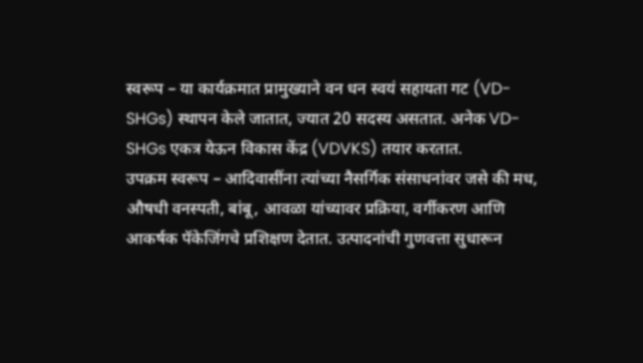स्वरूप – या कार्यक्रमात प्रामुख्याने वन धन स्वयं सहायता गट (VD-SHGs) स्थापन केले जातात, ज्यात 20 सदस्य असतात. अनेक VD-SHGs एकत्र येऊन विकास केंद्र (VDVKS) तयार करतात.
उपक्रम स्वरूप – आदिवासींना त्यांच्या नैसर्गिक संसाधनांवर जसे की मध, औषधी वनस्पती, बांबू, आवळा यांच्यावर प्रक्रिया, वर्गीकरण आणि आकर्षक पॅकेजिंगचे प्रशिक्षण देतात. उत्पादनांची गुणवत्ता सुधारून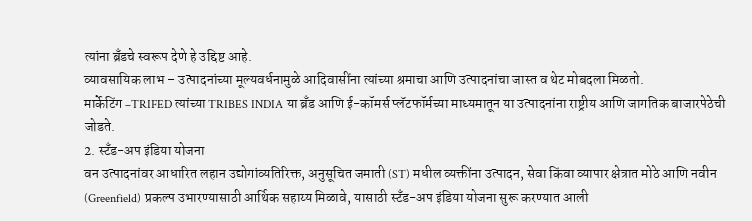त्यांना ब्रँडचे स्वरूप देणे हे उद्दिष्ट आहे.
व्यावसायिक लाभ – उत्पादनांच्या मूल्यवर्धनामुळे आदिवासींना त्यांच्या श्रमाचा आणि उत्पादनांचा जास्त व थेट मोबदला मिळतो.
मार्केटिंग –TRIFED त्यांच्या TRIBES INDIA या ब्रँड आणि ई-कॉमर्स प्लॅटफॉर्मच्या माध्यमातून या उत्पादनांना राष्ट्रीय आणि जागतिक बाजारपेठेची जोडते.
2. स्टँड-अप इंडिया योजना
वन उत्पादनांवर आधारित लहान उद्योगांव्यतिरिक्त, अनुसूचित जमाती (ST) मधील व्यक्तींना उत्पादन, सेवा किंवा व्यापार क्षेत्रात मोठे आणि नवीन (Greenfield) प्रकल्प उभारण्यासाठी आर्थिक सहाय्य मिळावे, यासाठी स्टँड-अप इंडिया योजना सुरू करण्यात आली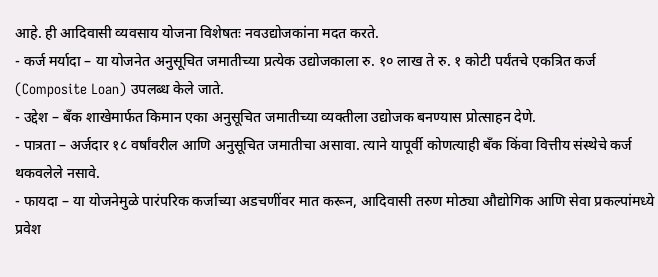आहे. ही आदिवासी व्यवसाय योजना विशेषतः नवउद्योजकांना मदत करते.
- कर्ज मर्यादा – या योजनेत अनुसूचित जमातीच्या प्रत्येक उद्योजकाला रु. १० लाख ते रु. १ कोटी पर्यंतचे एकत्रित कर्ज (Composite Loan) उपलब्ध केले जाते.
- उद्देश – बँक शाखेमार्फत किमान एका अनुसूचित जमातीच्या व्यक्तीला उद्योजक बनण्यास प्रोत्साहन देणे.
- पात्रता – अर्जदार १८ वर्षांवरील आणि अनुसूचित जमातीचा असावा. त्याने यापूर्वी कोणत्याही बँक किंवा वित्तीय संस्थेचे कर्ज थकवलेले नसावे.
- फायदा – या योजनेमुळे पारंपरिक कर्जाच्या अडचणींवर मात करून, आदिवासी तरुण मोठ्या औद्योगिक आणि सेवा प्रकल्पांमध्ये प्रवेश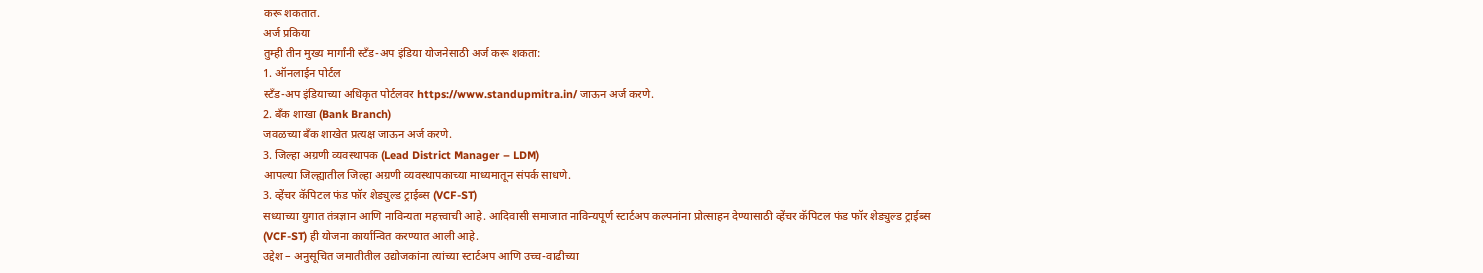करू शकतात.
अर्ज प्रकिया
तुम्ही तीन मुख्य मार्गांनी स्टँड-अप इंडिया योजनेसाठी अर्ज करू शकता:
1. ऑनलाईन पोर्टल
स्टँड-अप इंडियाच्या अधिकृत पोर्टलवर https://www.standupmitra.in/ जाऊन अर्ज करणे.
2. बँक शाखा (Bank Branch)
जवळच्या बँक शाखेत प्रत्यक्ष जाऊन अर्ज करणे.
3. जिल्हा अग्रणी व्यवस्थापक (Lead District Manager – LDM)
आपल्या जिल्ह्यातील जिल्हा अग्रणी व्यवस्थापकाच्या माध्यमातून संपर्क साधणे.
3. व्हेंचर कॅपिटल फंड फॉर शेड्युल्ड ट्राईब्स (VCF-ST)
सध्याच्या युगात तंत्रज्ञान आणि नाविन्यता महत्त्वाची आहे. आदिवासी समाजात नाविन्यपूर्ण स्टार्टअप कल्पनांना प्रोत्साहन देण्यासाठी व्हेंचर कॅपिटल फंड फॉर शेड्युल्ड ट्राईब्स (VCF-ST) ही योजना कार्यान्वित करण्यात आली आहे.
उद्देश – अनुसूचित जमातीतील उद्योजकांना त्यांच्या स्टार्टअप आणि उच्च-वाढीच्या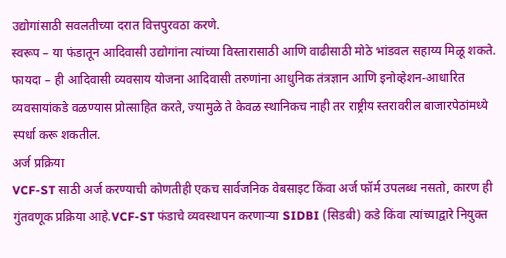उद्योगांसाठी सवलतीच्या दरात वित्तपुरवठा करणे.
स्वरूप – या फंडातून आदिवासी उद्योगांना त्यांच्या विस्तारासाठी आणि वाढीसाठी मोठे भांडवल सहाय्य मिळू शकते.
फायदा – ही आदिवासी व्यवसाय योजना आदिवासी तरुणांना आधुनिक तंत्रज्ञान आणि इनोव्हेशन-आधारित व्यवसायांकडे वळण्यास प्रोत्साहित करते, ज्यामुळे ते केवळ स्थानिकच नाही तर राष्ट्रीय स्तरावरील बाजारपेठांमध्ये स्पर्धा करू शकतील.
अर्ज प्रक्रिया
VCF-ST साठी अर्ज करण्याची कोणतीही एकच सार्वजनिक वेबसाइट किंवा अर्ज फॉर्म उपलब्ध नसतो, कारण ही गुंतवणूक प्रक्रिया आहे.VCF-ST फंडाचे व्यवस्थापन करणाऱ्या SIDBI (सिडबी) कडे किंवा त्यांच्याद्वारे नियुक्त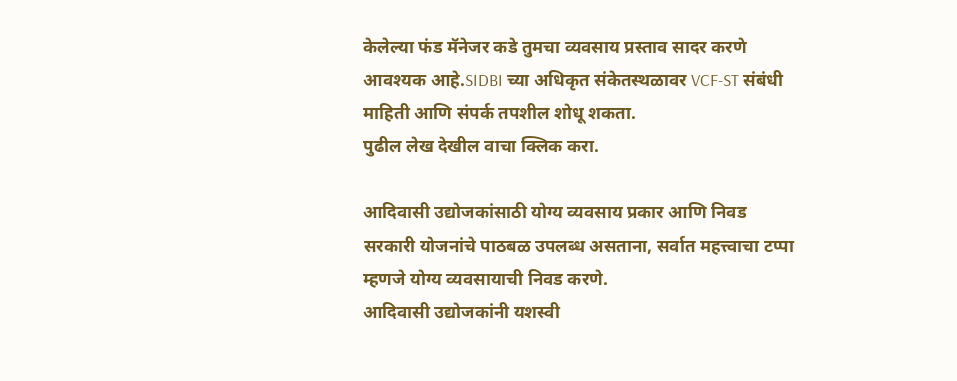केलेल्या फंड मॅनेजर कडे तुमचा व्यवसाय प्रस्ताव सादर करणे आवश्यक आहे.SIDBI च्या अधिकृत संकेतस्थळावर VCF-ST संबंधी माहिती आणि संपर्क तपशील शोधू शकता.
पुढील लेख देखील वाचा क्लिक करा.

आदिवासी उद्योजकांसाठी योग्य व्यवसाय प्रकार आणि निवड
सरकारी योजनांचे पाठबळ उपलब्ध असताना, सर्वात महत्त्वाचा टप्पा म्हणजे योग्य व्यवसायाची निवड करणे.
आदिवासी उद्योजकांनी यशस्वी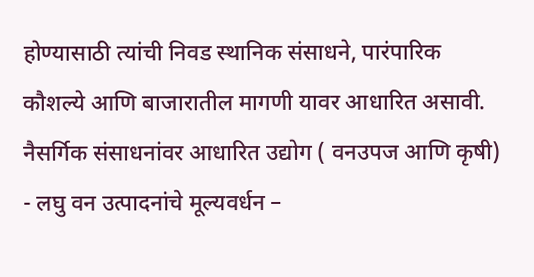होण्यासाठी त्यांची निवड स्थानिक संसाधने, पारंपारिक कौशल्ये आणि बाजारातील मागणी यावर आधारित असावी.
नैसर्गिक संसाधनांवर आधारित उद्योग ( वनउपज आणि कृषी)
- लघु वन उत्पादनांचे मूल्यवर्धन –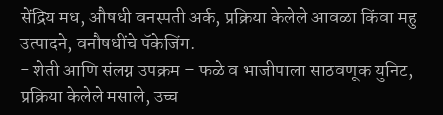सेंद्रिय मध, औषधी वनस्पती अर्क, प्रक्रिया केलेले आवळा किंवा महु उत्पादने, वनौषधींचे पॅकेजिंग.
- शेती आणि संलग्न उपक्रम – फळे व भाजीपाला साठवणूक युनिट, प्रक्रिया केलेले मसाले, उच्च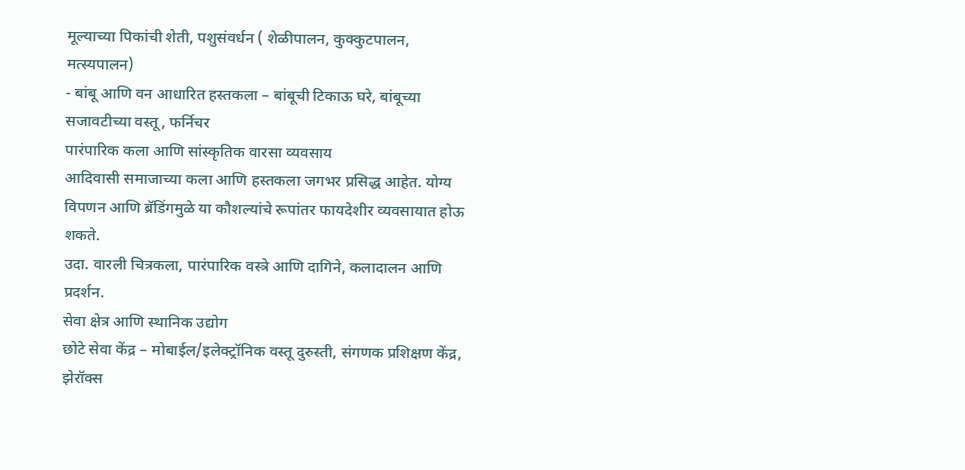मूल्याच्या पिकांची शेती, पशुसंवर्धन ( शेळीपालन, कुक्कुटपालन, मत्स्यपालन)
- बांबू आणि वन आधारित हस्तकला – बांबूची टिकाऊ घरे, बांबूच्या सजावटीच्या वस्तू, फर्निचर
पारंपारिक कला आणि सांस्कृतिक वारसा व्यवसाय
आदिवासी समाजाच्या कला आणि हस्तकला जगभर प्रसिद्ध आहेत. योग्य विपणन आणि ब्रॅडिंगमुळे या कौशल्यांचे रूपांतर फायदेशीर व्यवसायात होऊ शकते.
उदा. वारली चित्रकला, पारंपारिक वस्त्रे आणि दागिने, कलादालन आणि प्रदर्शन.
सेवा क्षेत्र आणि स्थानिक उद्योग
छोटे सेवा केंद्र – मोबाईल/इलेक्ट्रॉनिक वस्तू दुरुस्ती, संगणक प्रशिक्षण केंद्र, झेरॉक्स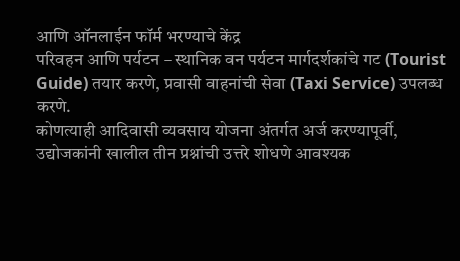आणि ऑनलाईन फॉर्म भरण्याचे केंद्र
परिवहन आणि पर्यटन – स्थानिक वन पर्यटन मार्गदर्शकांचे गट (Tourist Guide) तयार करणे, प्रवासी वाहनांची सेवा (Taxi Service) उपलब्ध करणे.
कोणत्याही आदिवासी व्यवसाय योजना अंतर्गत अर्ज करण्यापूर्वी, उद्योजकांनी खालील तीन प्रश्नांची उत्तरे शोधणे आवश्यक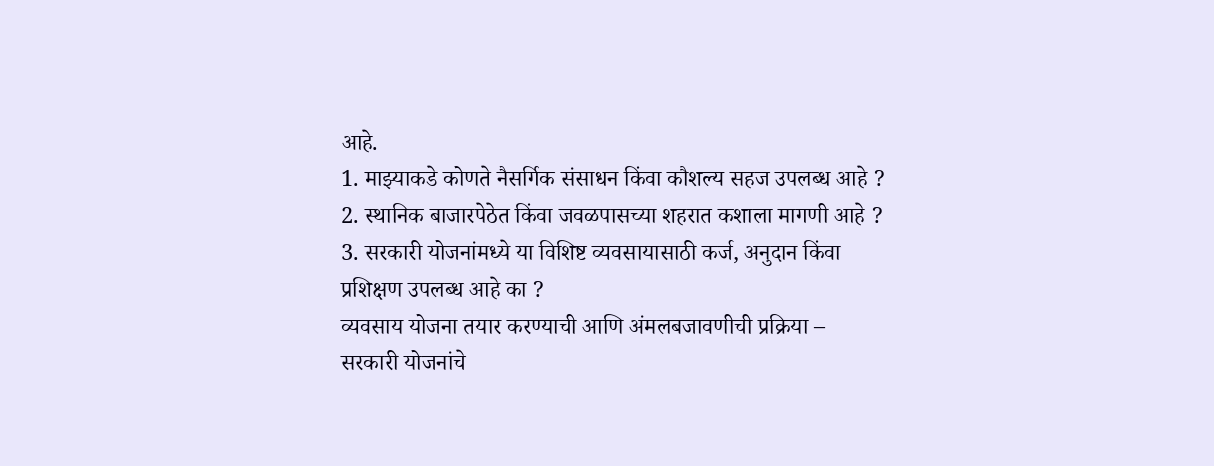आहे.
1. माझ्याकडे कोणते नैसर्गिक संसाधन किंवा कौशल्य सहज उपलब्ध आहे ?
2. स्थानिक बाजारपेठेत किंवा जवळपासच्या शहरात कशाला मागणी आहे ?
3. सरकारी योजनांमध्ये या विशिष्ट व्यवसायासाठी कर्ज, अनुदान किंवा प्रशिक्षण उपलब्ध आहे का ?
व्यवसाय योजना तयार करण्याची आणि अंमलबजावणीची प्रक्रिया –
सरकारी योजनांचे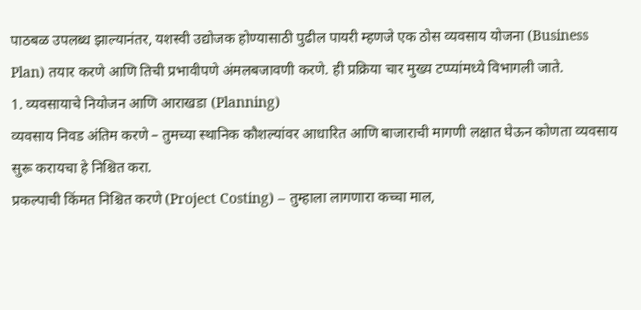पाठबळ उपलब्ध झाल्यानंतर, यशस्वी उद्योजक होण्यासाठी पुढील पायरी म्हणजे एक ठोस व्यवसाय योजना (Business Plan) तयार करणे आणि तिची प्रभावीपणे अंमलबजावणी करणे. ही प्रक्रिया चार मुख्य टप्प्यांमध्ये विभागली जाते.
1. व्यवसायाचे नियोजन आणि आराखडा (Planning)
व्यवसाय निवड अंतिम करणे – तुमच्या स्थानिक कौशल्यांवर आधारित आणि बाजाराची मागणी लक्षात घेऊन कोणता व्यवसाय सुरू करायचा हे निश्चित करा.
प्रकल्पाची किंमत निश्चित करणे (Project Costing) – तुम्हाला लागणारा कच्चा माल,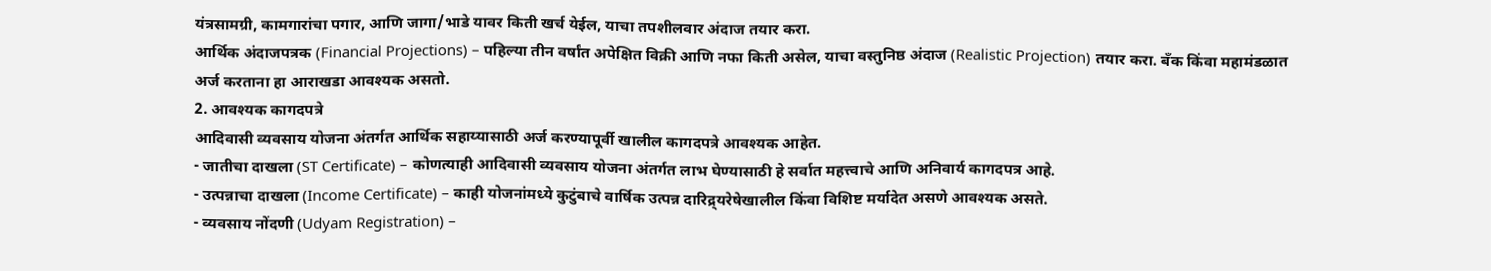यंत्रसामग्री, कामगारांचा पगार, आणि जागा/भाडे यावर किती खर्च येईल, याचा तपशीलवार अंदाज तयार करा.
आर्थिक अंदाजपत्रक (Financial Projections) – पहिल्या तीन वर्षांत अपेक्षित विक्री आणि नफा किती असेल, याचा वस्तुनिष्ठ अंदाज (Realistic Projection) तयार करा. बँक किंवा महामंडळात अर्ज करताना हा आराखडा आवश्यक असतो.
2. आवश्यक कागदपत्रे
आदिवासी व्यवसाय योजना अंतर्गत आर्थिक सहाय्यासाठी अर्ज करण्यापूर्वी खालील कागदपत्रे आवश्यक आहेत.
- जातीचा दाखला (ST Certificate) – कोणत्याही आदिवासी व्यवसाय योजना अंतर्गत लाभ घेण्यासाठी हे सर्वात महत्त्वाचे आणि अनिवार्य कागदपत्र आहे.
- उत्पन्नाचा दाखला (Income Certificate) – काही योजनांमध्ये कुटुंबाचे वार्षिक उत्पन्न दारिद्र्यरेषेखालील किंवा विशिष्ट मर्यादेत असणे आवश्यक असते.
- व्यवसाय नोंदणी (Udyam Registration) –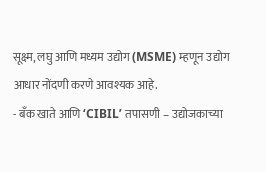सूक्ष्म, लघु आणि मध्यम उद्योग (MSME) म्हणून उद्योग आधार नोंदणी करणे आवश्यक आहे.
- बँक खाते आणि ‘CIBIL’ तपासणी – उद्योजकाच्या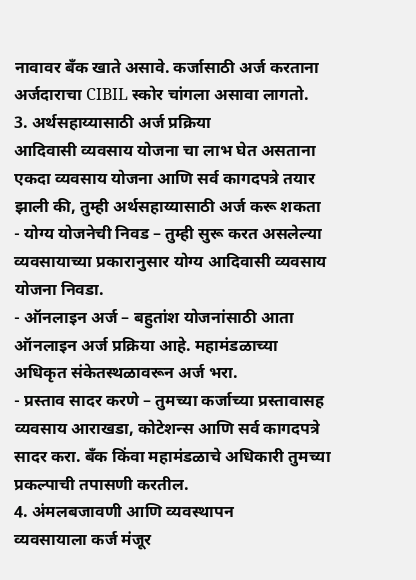नावावर बँक खाते असावे. कर्जासाठी अर्ज करताना अर्जदाराचा CIBIL स्कोर चांगला असावा लागतो.
3. अर्थसहाय्यासाठी अर्ज प्रक्रिया
आदिवासी व्यवसाय योजना चा लाभ घेत असताना एकदा व्यवसाय योजना आणि सर्व कागदपत्रे तयार झाली की, तुम्ही अर्थसहाय्यासाठी अर्ज करू शकता
- योग्य योजनेची निवड – तुम्ही सुरू करत असलेल्या व्यवसायाच्या प्रकारानुसार योग्य आदिवासी व्यवसाय योजना निवडा.
- ऑनलाइन अर्ज – बहुतांश योजनांसाठी आता ऑनलाइन अर्ज प्रक्रिया आहे. महामंडळाच्या अधिकृत संकेतस्थळावरून अर्ज भरा.
- प्रस्ताव सादर करणे – तुमच्या कर्जाच्या प्रस्तावासह व्यवसाय आराखडा, कोटेशन्स आणि सर्व कागदपत्रे सादर करा. बँक किंवा महामंडळाचे अधिकारी तुमच्या प्रकल्पाची तपासणी करतील.
4. अंमलबजावणी आणि व्यवस्थापन
व्यवसायाला कर्ज मंजूर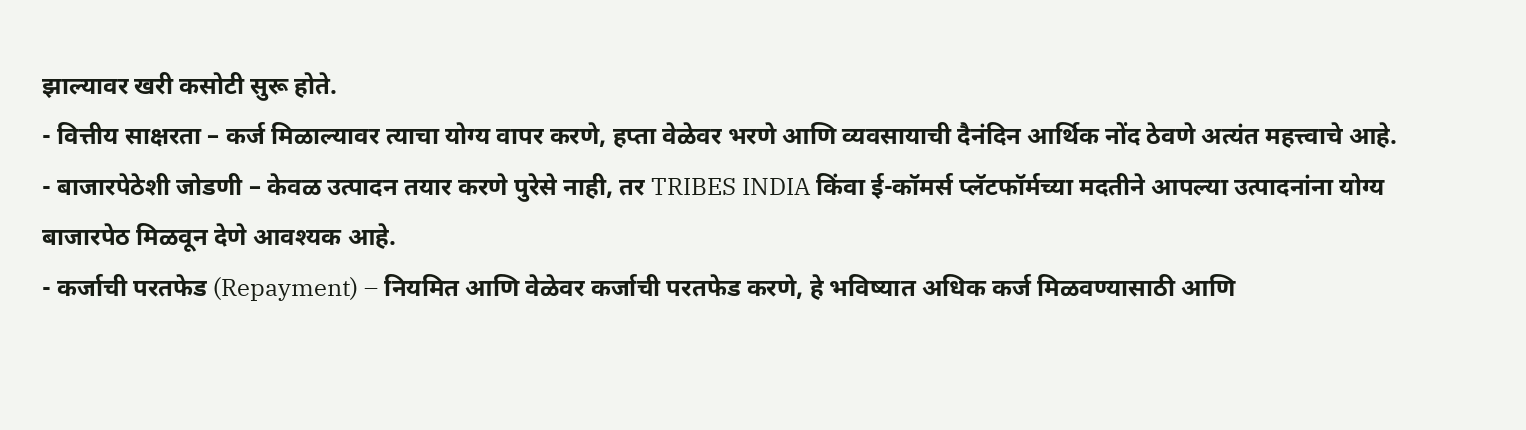झाल्यावर खरी कसोटी सुरू होते.
- वित्तीय साक्षरता – कर्ज मिळाल्यावर त्याचा योग्य वापर करणे, हप्ता वेळेवर भरणे आणि व्यवसायाची दैनंदिन आर्थिक नोंद ठेवणे अत्यंत महत्त्वाचे आहे.
- बाजारपेठेशी जोडणी – केवळ उत्पादन तयार करणे पुरेसे नाही, तर TRIBES INDIA किंवा ई-कॉमर्स प्लॅटफॉर्मच्या मदतीने आपल्या उत्पादनांना योग्य बाजारपेठ मिळवून देणे आवश्यक आहे.
- कर्जाची परतफेड (Repayment) – नियमित आणि वेळेवर कर्जाची परतफेड करणे, हे भविष्यात अधिक कर्ज मिळवण्यासाठी आणि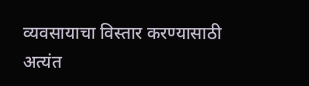व्यवसायाचा विस्तार करण्यासाठी अत्यंत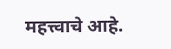महत्त्वाचे आहे.